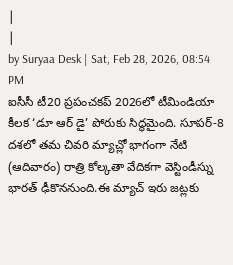|
|
by Suryaa Desk | Sat, Feb 28, 2026, 08:54 PM
ఐసీసీ టీ20 ప్రపంచకప్ 2026లో టీమిండియా కీలక ‘డూ ఆర్ డై’ పోరుకు సిద్ధమైంది. సూపర్-8 దశలో తమ చివరి మ్యాచ్లో భాగంగా నేటి (ఆదివారం) రాత్రి కోల్కతా వేదికగా వెస్టిండీస్ను భారత్ ఢీకొననుంది.ఈ మ్యాచ్ ఇరు జట్లకు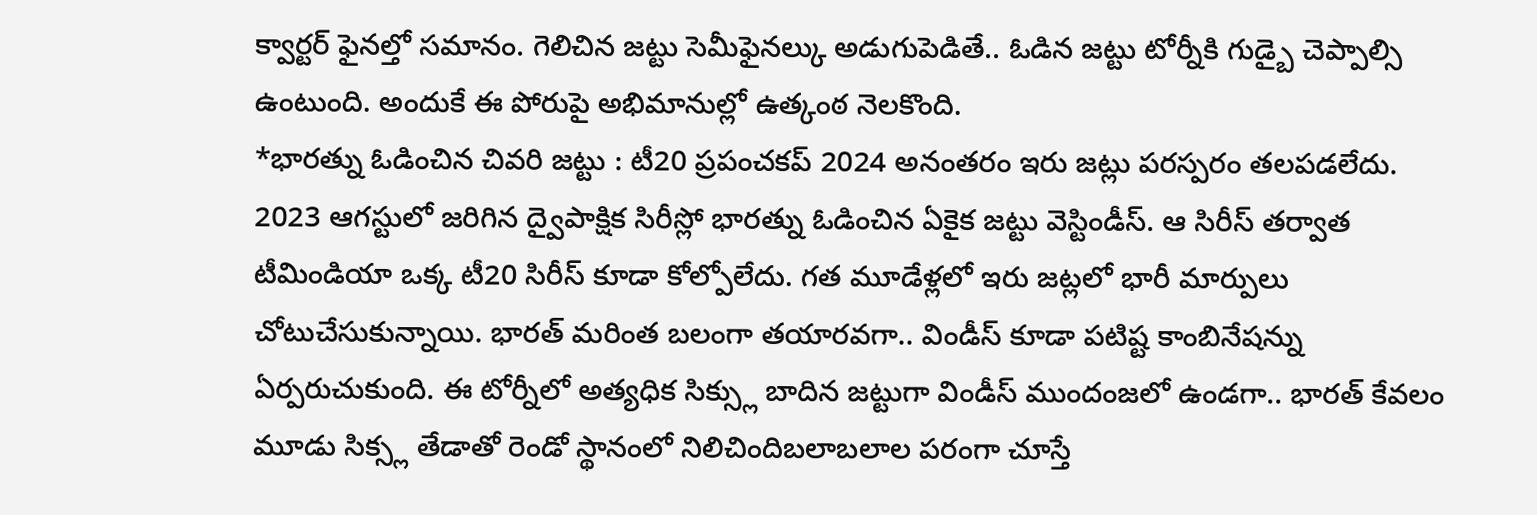క్వార్టర్ ఫైనల్తో సమానం. గెలిచిన జట్టు సెమీఫైనల్కు అడుగుపెడితే.. ఓడిన జట్టు టోర్నీకి గుడ్బై చెప్పాల్సి ఉంటుంది. అందుకే ఈ పోరుపై అభిమానుల్లో ఉత్కంఠ నెలకొంది.
*భారత్ను ఓడించిన చివరి జట్టు : టీ20 ప్రపంచకప్ 2024 అనంతరం ఇరు జట్లు పరస్పరం తలపడలేదు. 2023 ఆగస్టులో జరిగిన ద్వైపాక్షిక సిరీస్లో భారత్ను ఓడించిన ఏకైక జట్టు వెస్టిండీస్. ఆ సిరీస్ తర్వాత టీమిండియా ఒక్క టీ20 సిరీస్ కూడా కోల్పోలేదు. గత మూడేళ్లలో ఇరు జట్లలో భారీ మార్పులు చోటుచేసుకున్నాయి. భారత్ మరింత బలంగా తయారవగా.. విండీస్ కూడా పటిష్ట కాంబినేషన్ను ఏర్పరుచుకుంది. ఈ టోర్నీలో అత్యధిక సిక్స్లు బాదిన జట్టుగా విండీస్ ముందంజలో ఉండగా.. భారత్ కేవలం మూడు సిక్స్ల తేడాతో రెండో స్థానంలో నిలిచిందిబలాబలాల పరంగా చూస్తే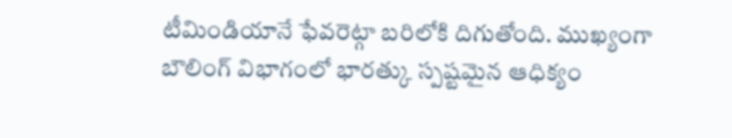టీమిండియానే ఫేవరెట్గా బరిలోకి దిగుతోంది. ముఖ్యంగా బౌలింగ్ విభాగంలో భారత్కు స్పష్టమైన ఆధిక్యం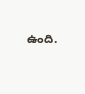ఉంది.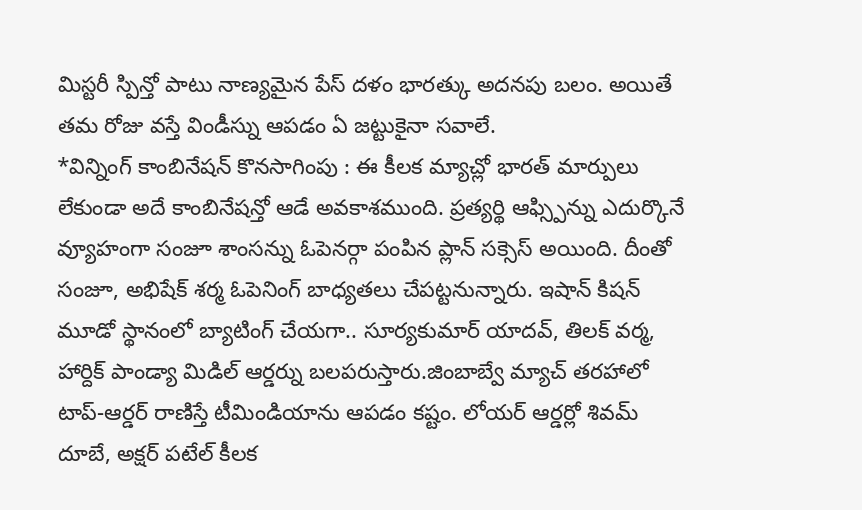మిస్టరీ స్పిన్తో పాటు నాణ్యమైన పేస్ దళం భారత్కు అదనపు బలం. అయితే తమ రోజు వస్తే విండీస్ను ఆపడం ఏ జట్టుకైనా సవాలే.
*విన్నింగ్ కాంబినేషన్ కొనసాగింపు : ఈ కీలక మ్యాచ్లో భారత్ మార్పులు లేకుండా అదే కాంబినేషన్తో ఆడే అవకాశముంది. ప్రత్యర్థి ఆఫ్స్పిన్ను ఎదుర్కొనే వ్యూహంగా సంజూ శాంసన్ను ఓపెనర్గా పంపిన ప్లాన్ సక్సెస్ అయింది. దీంతో సంజూ, అభిషేక్ శర్మ ఓపెనింగ్ బాధ్యతలు చేపట్టనున్నారు. ఇషాన్ కిషన్ మూడో స్థానంలో బ్యాటింగ్ చేయగా.. సూర్యకుమార్ యాదవ్, తిలక్ వర్మ, హార్దిక్ పాండ్యా మిడిల్ ఆర్డర్ను బలపరుస్తారు.జింబాబ్వే మ్యాచ్ తరహాలో టాప్-ఆర్డర్ రాణిస్తే టీమిండియాను ఆపడం కష్టం. లోయర్ ఆర్డర్లో శివమ్ దూబే, అక్షర్ పటేల్ కీలక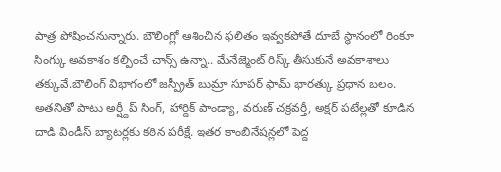పాత్ర పోషించనున్నారు. బౌలింగ్లో ఆశించిన ఫలితం ఇవ్వకపోతే దూబే స్థానంలో రింకూ సింగ్కు అవకాశం కల్పించే చాన్స్ ఉన్నా.. మేనేజ్మెంట్ రిస్క్ తీసుకునే అవకాశాలు తక్కువే.బౌలింగ్ విభాగంలో జస్ప్రీత్ బుమ్రా సూపర్ ఫామ్ భారత్కు ప్రధాన బలం. అతనితో పాటు అర్ష్దీప్ సింగ్, హార్దిక్ పాండ్యా, వరుణ్ చక్రవర్తీ, అక్షర్ పటేల్లతో కూడిన దాడి విండీస్ బ్యాటర్లకు కఠిన పరీక్షే. ఇతర కాంబినేషన్లలో పెద్ద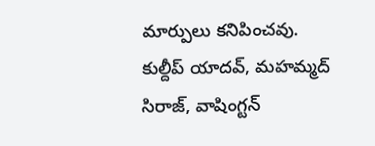మార్పులు కనిపించవు. కుల్దీప్ యాదవ్, మహమ్మద్ సిరాజ్, వాషింగ్టన్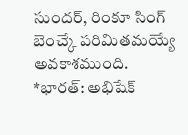సుందర్, రింకూ సింగ్ బెంచ్కే పరిమితమయ్యే అవకాశముంది.
*భారత్: అభిషేక్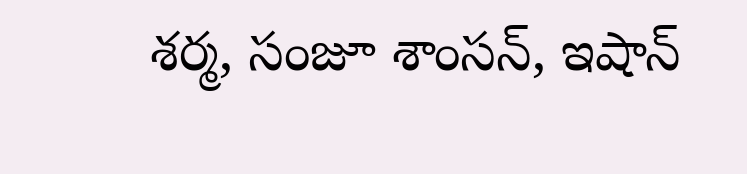శర్మ, సంజూ శాంసన్, ఇషాన్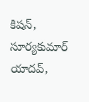కిషన్, సూర్యకుమార్ యాదవ్,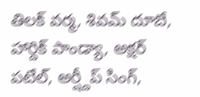తిలక్ వర్మ, శివమ్ దూబే, హార్దిక్ పాండ్యా, అక్షర్ పటేల్, అర్ష్దీప్ సింగ్,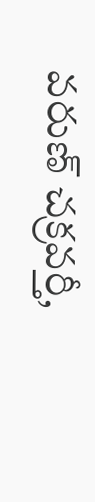వరుణ్ చక్రవర్తీ,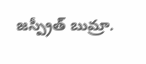జస్ప్రీత్ బుమ్రా.